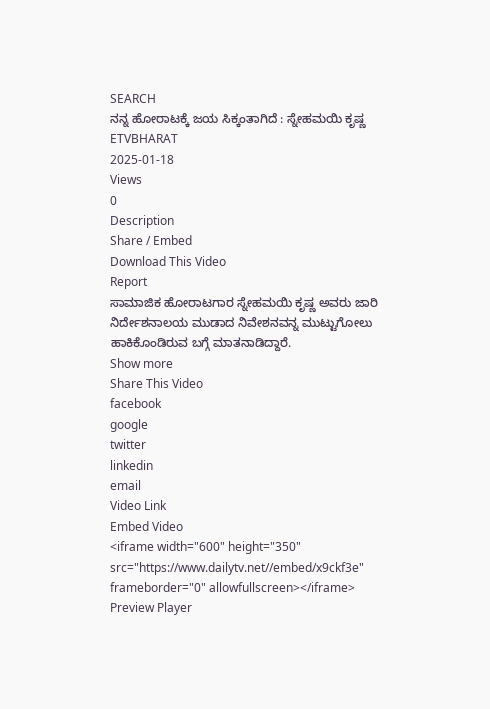SEARCH
ನನ್ನ ಹೋರಾಟಕ್ಕೆ ಜಯ ಸಿಕ್ಕಂತಾಗಿದೆ : ಸ್ನೇಹಮಯಿ ಕೃಷ್ಣ
ETVBHARAT
2025-01-18
Views
0
Description
Share / Embed
Download This Video
Report
ಸಾಮಾಜಿಕ ಹೋರಾಟಗಾರ ಸ್ನೇಹಮಯಿ ಕೃಷ್ಣ ಅವರು ಜಾರಿ ನಿರ್ದೇಶನಾಲಯ ಮುಡಾದ ನಿವೇಶನವನ್ನ ಮುಟ್ಟುಗೋಲು ಹಾಕಿಕೊಂಡಿರುವ ಬಗ್ಗೆ ಮಾತನಾಡಿದ್ದಾರೆ.
Show more
Share This Video
facebook
google
twitter
linkedin
email
Video Link
Embed Video
<iframe width="600" height="350" src="https://www.dailytv.net//embed/x9ckf3e" frameborder="0" allowfullscreen></iframe>
Preview Player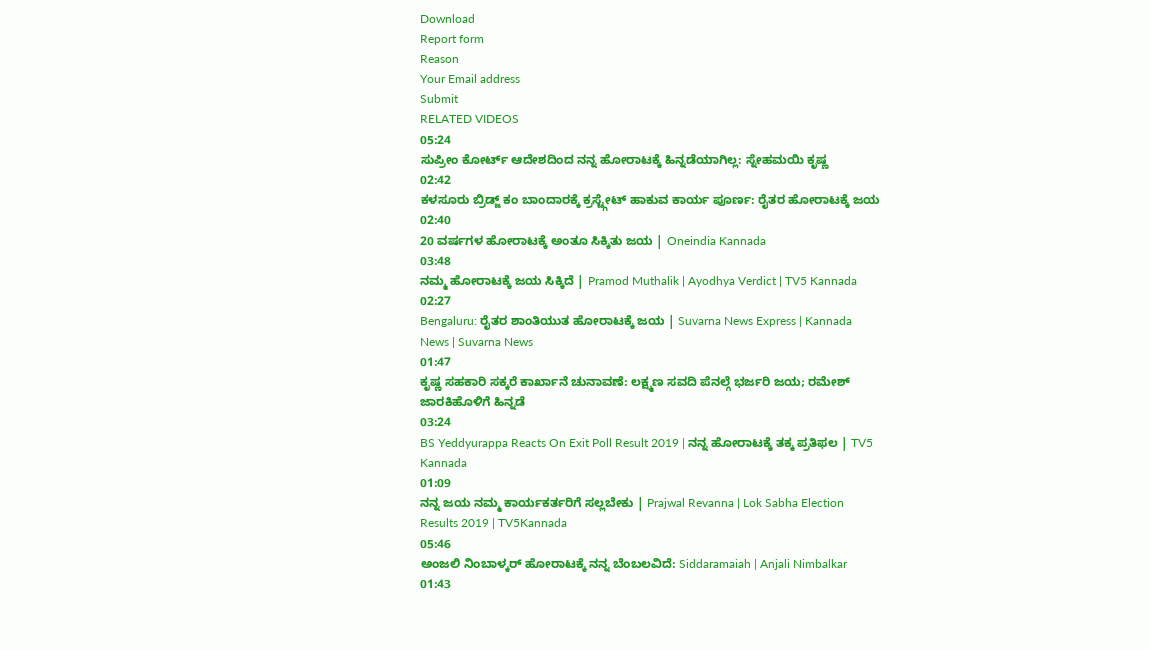Download
Report form
Reason
Your Email address
Submit
RELATED VIDEOS
05:24
ಸುಪ್ರೀಂ ಕೋರ್ಟ್ ಆದೇಶದಿಂದ ನನ್ನ ಹೋರಾಟಕ್ಕೆ ಹಿನ್ನಡೆಯಾಗಿಲ್ಲ: ಸ್ನೇಹಮಯಿ ಕೃಷ್ಣ
02:42
ಕಳಸೂರು ಬ್ರಿಡ್ಜ್ ಕಂ ಬಾಂದಾರಕ್ಕೆ ಕ್ರಸ್ಟ್ಗೇಟ್ ಹಾಕುವ ಕಾರ್ಯ ಪೂರ್ಣ: ರೈತರ ಹೋರಾಟಕ್ಕೆ ಜಯ
02:40
20 ವರ್ಷಗಳ ಹೋರಾಟಕ್ಕೆ ಅಂತೂ ಸಿಕ್ಕಿತು ಜಯ | Oneindia Kannada
03:48
ನಮ್ಮ ಹೋರಾಟಕ್ಕೆ ಜಯ ಸಿಕ್ಕಿದೆ | Pramod Muthalik | Ayodhya Verdict | TV5 Kannada
02:27
Bengaluru: ರೈತರ ಶಾಂತಿಯುತ ಹೋರಾಟಕ್ಕೆ ಜಯ | Suvarna News Express | Kannada News | Suvarna News
01:47
ಕೃಷ್ಣ ಸಹಕಾರಿ ಸಕ್ಕರೆ ಕಾರ್ಖಾನೆ ಚುನಾವಣೆ: ಲಕ್ಷ್ಮಣ ಸವದಿ ಪೆನಲ್ಗೆ ಭರ್ಜರಿ ಜಯ; ರಮೇಶ್ ಜಾರಕಿಹೊಳಿಗೆ ಹಿನ್ನಡೆ
03:24
BS Yeddyurappa Reacts On Exit Poll Result 2019 | ನನ್ನ ಹೋರಾಟಕ್ಕೆ ತಕ್ಕ ಪ್ರತಿಫಲ | TV5 Kannada
01:09
ನನ್ನ ಜಯ ನಮ್ಮ ಕಾರ್ಯಕರ್ತರಿಗೆ ಸಲ್ಲಬೇಕು | Prajwal Revanna | Lok Sabha Election Results 2019 | TV5Kannada
05:46
ಅಂಜಲಿ ನಿಂಬಾಳ್ಕರ್ ಹೋರಾಟಕ್ಕೆ ನನ್ನ ಬೆಂಬಲವಿದೆ: Siddaramaiah | Anjali Nimbalkar
01:43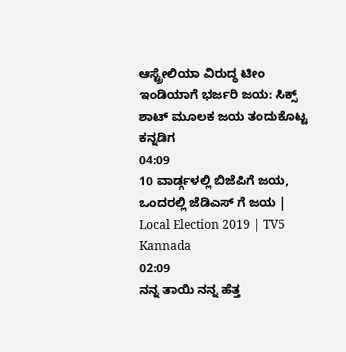ಆಸ್ಟ್ರೇಲಿಯಾ ವಿರುದ್ಧ ಟೀಂ ಇಂಡಿಯಾಗೆ ಭರ್ಜರಿ ಜಯ: ಸಿಕ್ಸ್ ಶಾಟ್ ಮೂಲಕ ಜಯ ತಂದುಕೊಟ್ಟ ಕನ್ನಡಿಗ
04:09
10 ವಾರ್ಡ್ಗಳಲ್ಲಿ ಬಿಜೆಪಿಗೆ ಜಯ, ಒಂದರಲ್ಲಿ ಜೆಡಿಎಸ್ ಗೆ ಜಯ | Local Election 2019 | TV5 Kannada
02:09
ನನ್ನ ತಾಯಿ ನನ್ನ ಹೆತ್ತ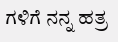ಗಳಿಗೆ ನನ್ನ ಹತ್ರ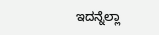ಇದನ್ನೆಲ್ಲಾ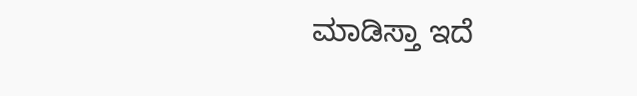ಮಾಡಿಸ್ತಾ ಇದೆ